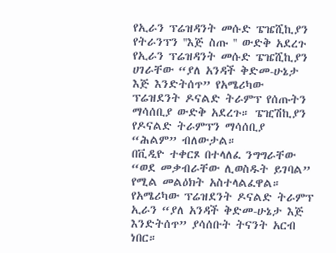የኢራን ፕሬዝዳንት መሱድ ፔዤሺኪያን የትራንፕን ''እጅ ስጡ '' ውድቅ አደረጉ
የኢራን ፕሬዝዳንት መሱድ ፔዤሺኪያን ሀገራቸው “ያለ አንዳች ቅድመ-ሁኔታ እጅ እንድትሰጥ” የአሜሪካው ፕሬዝደንት ዶናልድ ትራምፕ የሰጡትን ማሳሰቢያ ውድቅ አደረጉ። ፔዢሽኪያን የዶናልድ ትራምፕን ማሳሰቢያ “ሕልም” ብለውታል።
በቪዲዮ ተቀርጾ በተላለፈ ንግግራቸው “ወደ መቃብራቸው ሊወስዱት ይገባል” የሚል መልዕክት አስተላልፈዋል። የአሜሪካው ፕሬዝደንት ዶናልድ ትራምፕ ኢራን “ያለ አንዳች ቅድመ-ሁኔታ እጅ እንድትሰጥ” ያሳሰቡት ትናንት አርብ ነበር።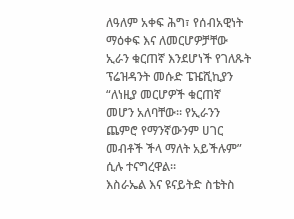ለዓለም አቀፍ ሕግ፣ የሰብአዊነት ማዕቀፍ እና ለመርሆዎቻቸው ኢራን ቁርጠኛ እንደሆነች የገለጹት ፕሬዝዳንት መሱድ ፔዤሺኪያን “ለነዚያ መርሆዎች ቁርጠኛ መሆን አለባቸው። የኢራንን ጨምሮ የማንኛውንም ሀገር መብቶች ችላ ማለት አይችሉም” ሲሉ ተናግረዋል።
እስራኤል እና ዩናይትድ ስቴትስ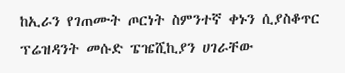ከኢራን የገጠሙት ጦርነት ስምንተኛ ቀኑን ሲያስቆጥር ፕሬዝዳንት መሱድ ፔዤሺኪያን ሀገራቸው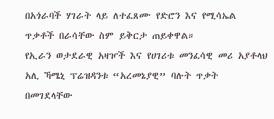በአጎራባች ሃገራት ላይ ለተፈጸሙ የድሮን እና የሚሳኤል ጥቃቶች በራሳቸው ስም ይቅርታ ጠይቀዋል።
የኢራን ወታደራዊ አዛዦች እና የሀገሪቱ መንፈሳዊ መሪ አያቶላህ አሊ ኻሜኒ ፕሬዝዳንቱ “አረመኔያዊ” ባሉት ጥቃት በመገደላቸው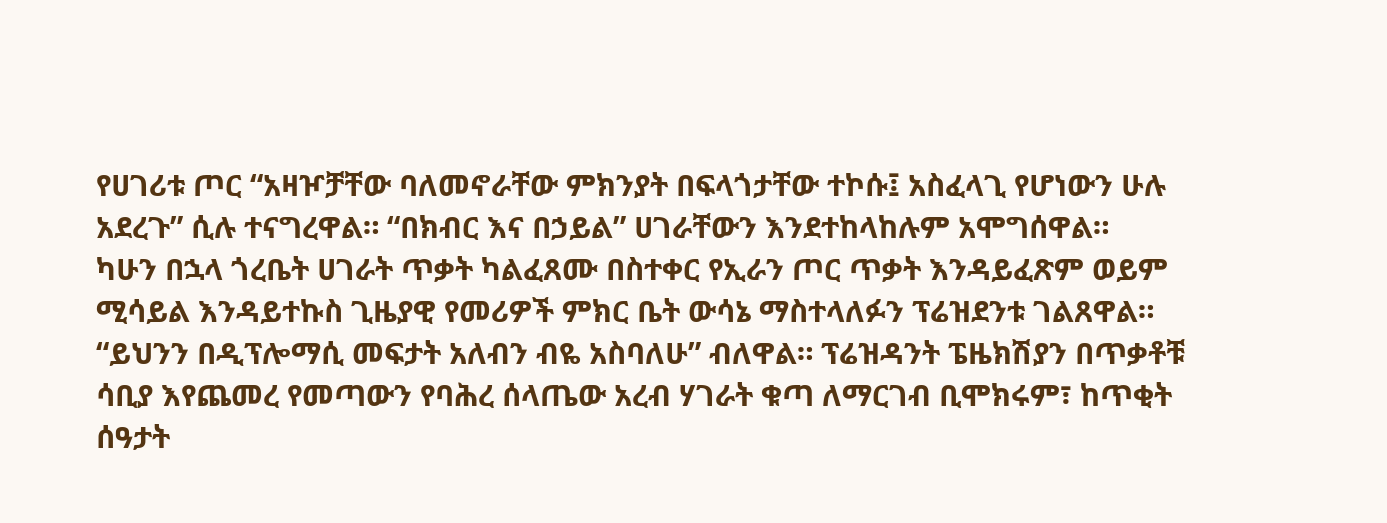የሀገሪቱ ጦር “አዛዦቻቸው ባለመኖራቸው ምክንያት በፍላጎታቸው ተኮሱ፤ አስፈላጊ የሆነውን ሁሉ አደረጉ” ሲሉ ተናግረዋል። “በክብር እና በኃይል” ሀገራቸውን እንደተከላከሉም አሞግሰዋል።
ካሁን በኋላ ጎረቤት ሀገራት ጥቃት ካልፈጸሙ በስተቀር የኢራን ጦር ጥቃት እንዳይፈጽም ወይም ሚሳይል እንዳይተኩስ ጊዜያዊ የመሪዎች ምክር ቤት ውሳኔ ማስተላለፉን ፕሬዝደንቱ ገልጸዋል። “ይህንን በዲፕሎማሲ መፍታት አለብን ብዬ አስባለሁ” ብለዋል። ፕሬዝዳንት ፔዜክሽያን በጥቃቶቹ ሳቢያ እየጨመረ የመጣውን የባሕረ ሰላጤው አረብ ሃገራት ቁጣ ለማርገብ ቢሞክሩም፣ ከጥቂት ሰዓታት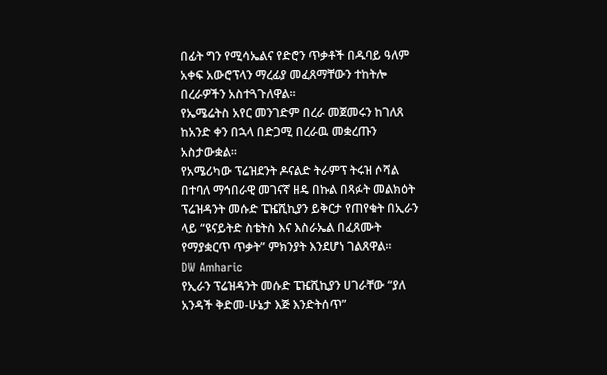በፊት ግን የሚሳኤልና የድሮን ጥቃቶች በዱባይ ዓለም አቀፍ አውሮፕላን ማረፊያ መፈጸማቸውን ተከትሎ በረራዎችን አስተጓጉለዋል።
የኤሜሬትስ አየር መንገድም በረራ መጀመሩን ከገለጸ ከአንድ ቀን በኋላ በድጋሚ በረራዉ መቋረጡን አስታውቋል።
የአሜሪካው ፕሬዝደንት ዶናልድ ትራምፕ ትሩዝ ሶሻል በተባለ ማኅበራዊ መገናኛ ዘዴ በኩል በጻፉት መልክዕት ፕሬዝዳንት መሱድ ፔዤሺኪያን ይቅርታ የጠየቁት በኢራን ላይ “ዩናይትድ ስቴትስ እና እስራኤል በፈጸሙት የማያቋርጥ ጥቃት” ምክንያት እንደሆነ ገልጸዋል።
DW Amharic
የኢራን ፕሬዝዳንት መሱድ ፔዤሺኪያን ሀገራቸው “ያለ አንዳች ቅድመ-ሁኔታ እጅ እንድትሰጥ”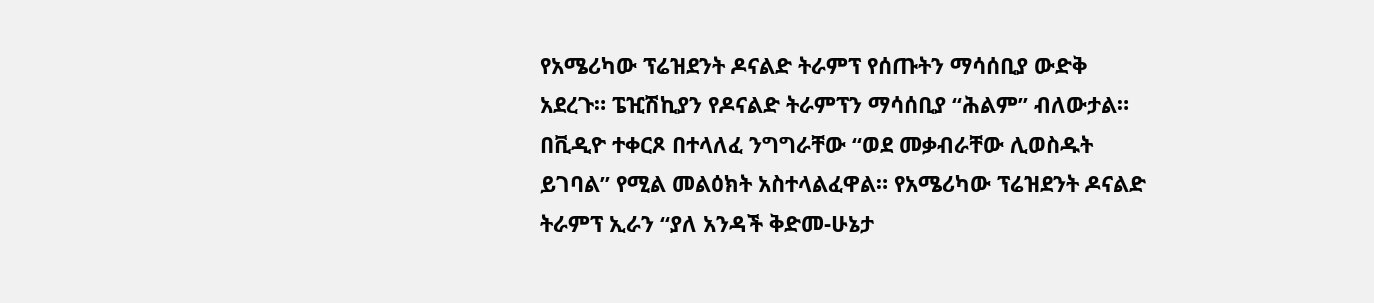የአሜሪካው ፕሬዝደንት ዶናልድ ትራምፕ የሰጡትን ማሳሰቢያ ውድቅ አደረጉ። ፔዢሽኪያን የዶናልድ ትራምፕን ማሳሰቢያ “ሕልም” ብለውታል።
በቪዲዮ ተቀርጾ በተላለፈ ንግግራቸው “ወደ መቃብራቸው ሊወስዱት ይገባል” የሚል መልዕክት አስተላልፈዋል። የአሜሪካው ፕሬዝደንት ዶናልድ ትራምፕ ኢራን “ያለ አንዳች ቅድመ-ሁኔታ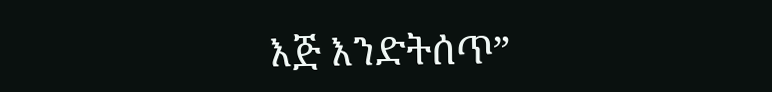እጅ እንድትሰጥ”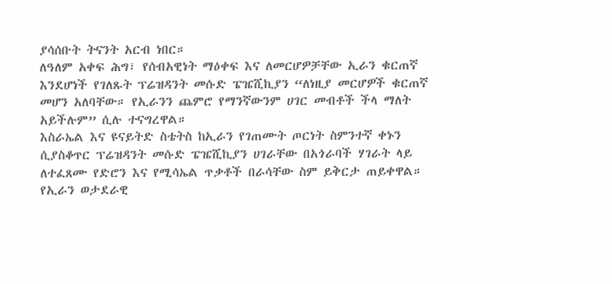ያሳሰቡት ትናንት አርብ ነበር።
ለዓለም አቀፍ ሕግ፣ የሰብአዊነት ማዕቀፍ እና ለመርሆዎቻቸው ኢራን ቁርጠኛ እንደሆነች የገለጹት ፕሬዝዳንት መሱድ ፔዤሺኪያን “ለነዚያ መርሆዎች ቁርጠኛ መሆን አለባቸው። የኢራንን ጨምሮ የማንኛውንም ሀገር መብቶች ችላ ማለት አይችሉም” ሲሉ ተናግረዋል።
እስራኤል እና ዩናይትድ ስቴትስ ከኢራን የገጠሙት ጦርነት ስምንተኛ ቀኑን ሲያስቆጥር ፕሬዝዳንት መሱድ ፔዤሺኪያን ሀገራቸው በአጎራባች ሃገራት ላይ ለተፈጸሙ የድሮን እና የሚሳኤል ጥቃቶች በራሳቸው ስም ይቅርታ ጠይቀዋል።
የኢራን ወታደራዊ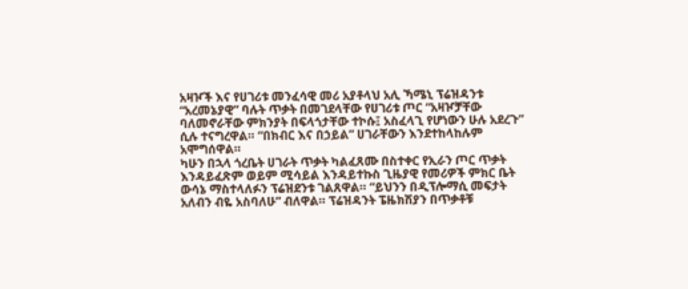አዛዦች እና የሀገሪቱ መንፈሳዊ መሪ አያቶላህ አሊ ኻሜኒ ፕሬዝዳንቱ “አረመኔያዊ” ባሉት ጥቃት በመገደላቸው የሀገሪቱ ጦር “አዛዦቻቸው ባለመኖራቸው ምክንያት በፍላጎታቸው ተኮሱ፤ አስፈላጊ የሆነውን ሁሉ አደረጉ” ሲሉ ተናግረዋል። “በክብር እና በኃይል” ሀገራቸውን እንደተከላከሉም አሞግሰዋል።
ካሁን በኋላ ጎረቤት ሀገራት ጥቃት ካልፈጸሙ በስተቀር የኢራን ጦር ጥቃት እንዳይፈጽም ወይም ሚሳይል እንዳይተኩስ ጊዜያዊ የመሪዎች ምክር ቤት ውሳኔ ማስተላለፉን ፕሬዝደንቱ ገልጸዋል። “ይህንን በዲፕሎማሲ መፍታት አለብን ብዬ አስባለሁ” ብለዋል። ፕሬዝዳንት ፔዜክሽያን በጥቃቶቹ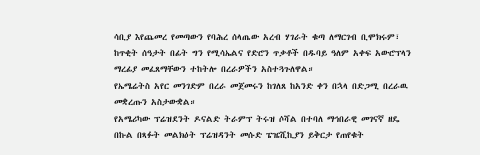ሳቢያ እየጨመረ የመጣውን የባሕረ ሰላጤው አረብ ሃገራት ቁጣ ለማርገብ ቢሞክሩም፣ ከጥቂት ሰዓታት በፊት ግን የሚሳኤልና የድሮን ጥቃቶች በዱባይ ዓለም አቀፍ አውሮፕላን ማረፊያ መፈጸማቸውን ተከትሎ በረራዎችን አስተጓጉለዋል።
የኤሜሬትስ አየር መንገድም በረራ መጀመሩን ከገለጸ ከአንድ ቀን በኋላ በድጋሚ በረራዉ መቋረጡን አስታውቋል።
የአሜሪካው ፕሬዝደንት ዶናልድ ትራምፕ ትሩዝ ሶሻል በተባለ ማኅበራዊ መገናኛ ዘዴ በኩል በጻፉት መልክዕት ፕሬዝዳንት መሱድ ፔዤሺኪያን ይቅርታ የጠየቁት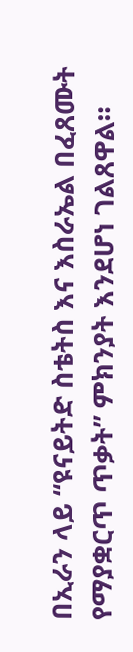በኢራን ላይ “ዩናይትድ ስቴትስ እና እስራኤል በፈጸሙት የማያቋርጥ ጥቃት” ምክንያት እንደሆነ ገልጸዋል።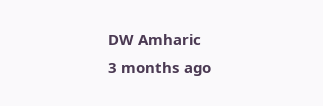DW Amharic
3 months ago